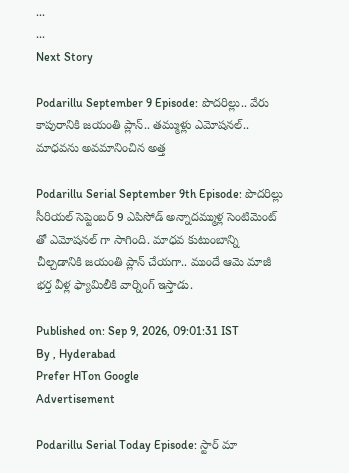...
...
Next Story

Podarillu September 9 Episode: పొదరిల్లు.. వేరు కాపురానికి జయంతి ప్లాన్.. తమ్ముళ్లు ఎమోషనల్.. మాధవను అవమానించిన అత్త

Podarillu Serial September 9th Episode: పొదరిల్లు సీరియల్ సెప్టెంబర్ 9 ఎపిసోడ్ అన్నాదమ్ముళ్ల సెంటిమెంట్ తో ఎమోషనల్ గా సాగింది. మాధవ కుటుంబాన్ని చీల్చడానికి జయంతి ప్లాన్ చేయగా.. ముందే ఆమె మాజీ భర్త వీళ్ల ఫ్యామిలీకి వార్నింగ్ ఇస్తాడు.

Published on: Sep 9, 2026, 09:01:31 IST
By , Hyderabad
Prefer HTon Google
Advertisement

Podarillu Serial Today Episode: స్టార్ మా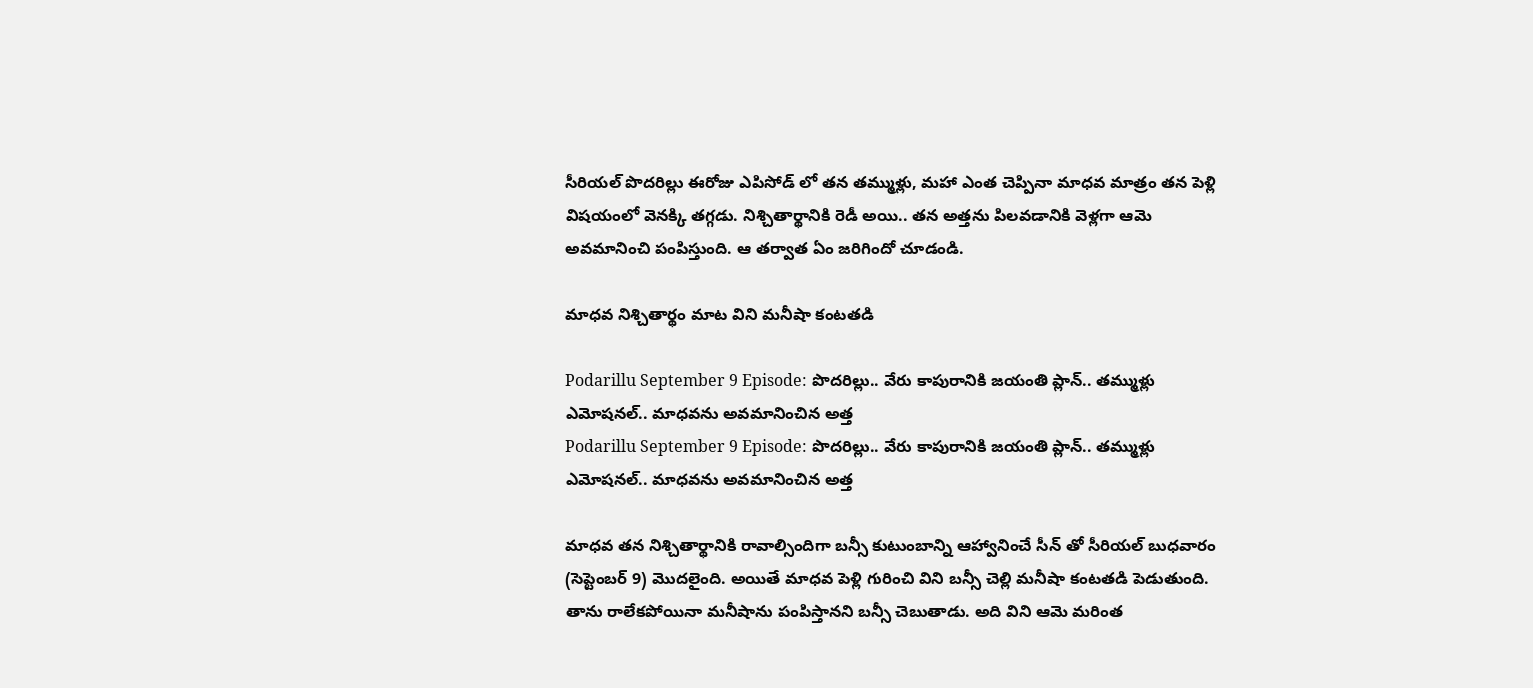సీరియల్ పొదరిల్లు ఈరోజు ఎపిసోడ్ లో తన తమ్ముళ్లు, మహా ఎంత చెప్పినా మాధవ మాత్రం తన పెళ్లి విషయంలో వెనక్కి తగ్గడు. నిశ్చితార్థానికి రెడీ అయి.. తన అత్తను పిలవడానికి వెళ్లగా ఆమె అవమానించి పంపిస్తుంది. ఆ తర్వాత ఏం జరిగిందో చూడండి.

మాధవ నిశ్చితార్థం మాట విని మనీషా కంటతడి

Podarillu September 9 Episode: పొదరిల్లు.. వేరు కాపురానికి జయంతి ప్లాన్.. తమ్ముళ్లు ఎమోషనల్.. మాధవను అవమానించిన అత్త
Podarillu September 9 Episode: పొదరిల్లు.. వేరు కాపురానికి జయంతి ప్లాన్.. తమ్ముళ్లు ఎమోషనల్.. మాధవను అవమానించిన అత్త

మాధవ తన నిశ్చితార్థానికి రావాల్సిందిగా బన్సీ కుటుంబాన్ని ఆహ్వానించే సీన్ తో సీరియల్ బుధవారం (సెప్టెంబర్ 9) మొదలైంది. అయితే మాధవ పెళ్లి గురించి విని బన్సీ చెల్లి మనీషా కంటతడి పెడుతుంది. తాను రాలేకపోయినా మనీషాను పంపిస్తానని బన్సీ చెబుతాడు. అది విని ఆమె మరింత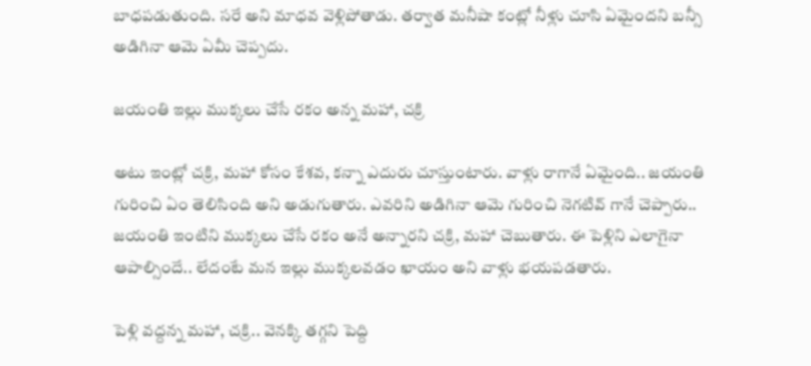బాధపడుతుంది. సరే అని మాధవ వెళ్లిపోతాడు. తర్వాత మనీషా కంట్లో నీళ్లు చూసి ఏమైందని బన్సీ అడిగినా ఆమె ఏమీ చెప్పదు.

జయంతి ఇల్లు ముక్కలు చేసే రకం అన్న మహా, చక్రి

అటు ఇంట్లో చక్రి, మహా కోసం కేశవ, కన్నా ఎదురు చూస్తుంటారు. వాళ్లు రాగానే ఏమైంది.. జయంతి గురించి ఏం తెలిసింది అని అడుగుతారు. ఎవరిని అడిగినా ఆమె గురించి నెగటివ్ గానే చెప్పారు.. జయంతి ఇంటిని ముక్కలు చేసే రకం అనే అన్నారని చక్రి, మహా చెబుతారు. ఈ పెళ్లిని ఎలాగైనా ఆపాల్సిందే.. లేదంటే మన ఇల్లు ముక్కలవడం ఖాయం అని వాళ్లు భయపడతారు.

పెళ్లి వద్దన్న మహా, చక్రి.. వెనక్కి తగ్గని పెద్ది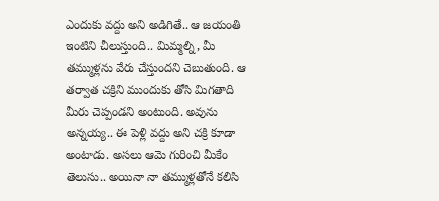ఎందుకు వద్దు అని అడిగితే.. ఆ జయంతి ఇంటిని చీలుస్తుంది.. మిమ్మల్ని, మీ తమ్ముళ్లను వేరు చేస్తుందని చెబుతుంది. ఆ తర్వాత చక్రిని ముందుకు తోసి మిగతాది మీరు చెప్పండని అంటుంది. అవును అన్నయ్య.. ఈ పెళ్లి వద్దు అని చక్రి కూడా అంటాడు. అసలు ఆమె గురించి మీకేం తెలుసు.. అయినా నా తమ్ముళ్లతోనే కలిసి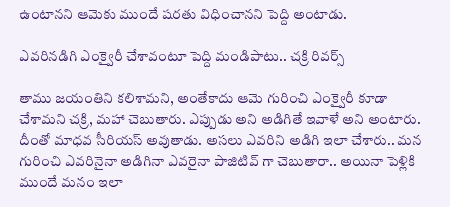ఉంటానని ఆమెకు ముందే షరతు విధించానని పెద్ది అంటాడు.

ఎవరినడిగి ఎంక్వైరీ చేశావంటూ పెద్ది మండిపాటు.. చక్రి రివర్స్

తాము జయంతిని కలిశామని, అంతేకాదు ఆమె గురించి ఎంక్వైరీ కూడా చేశామని చక్రి, మహా చెబుతారు. ఎప్పుడు అని అడిగితే ఇవాళే అని అంటారు. దీంతో మాధవ సీరియస్ అవుతాడు. అసలు ఎవరిని అడిగి ఇలా చేశారు.. మన గురించి ఎవరినైనా అడిగినా ఎవరైనా పాజిటివ్ గా చెబుతారా.. అయినా పెళ్లికి ముందే మనం ఇలా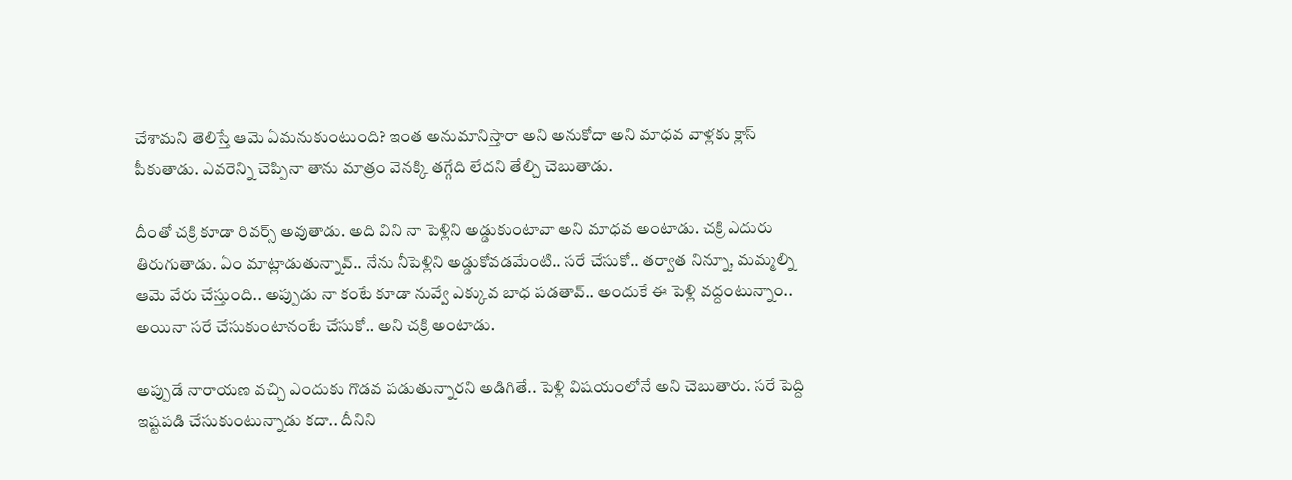చేశామని తెలిస్తే ఆమె ఏమనుకుంటుంది? ఇంత అనుమానిస్తారా అని అనుకోదా అని మాధవ వాళ్లకు క్లాస్ పీకుతాడు. ఎవరెన్ని చెప్పినా తాను మాత్రం వెనక్కి తగ్గేది లేదని తేల్చి చెబుతాడు.

దీంతో చక్రి కూడా రివర్స్ అవుతాడు. అది విని నా పెళ్లిని అడ్డుకుంటావా అని మాధవ అంటాడు. చక్రి ఎదురు తిరుగుతాడు. ఏం మాట్లాడుతున్నావ్.. నేను నీపెళ్లిని అడ్డుకోవడమేంటి.. సరే చేసుకో.. తర్వాత నిన్నూ, మమ్మల్ని ఆమె వేరు చేస్తుంది.. అప్పుడు నా కంటే కూడా నువ్వే ఎక్కువ బాధ పడతావ్.. అందుకే ఈ పెళ్లి వద్దంటున్నాం.. అయినా సరే చేసుకుంటానంటే చేసుకో.. అని చక్రి అంటాడు.

అప్పుడే నారాయణ వచ్చి ఎందుకు గొడవ పడుతున్నారని అడిగితే.. పెళ్లి విషయంలోనే అని చెబుతారు. సరే పెద్ది ఇష్టపడి చేసుకుంటున్నాడు కదా.. దీనిని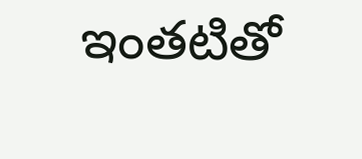ఇంతటితో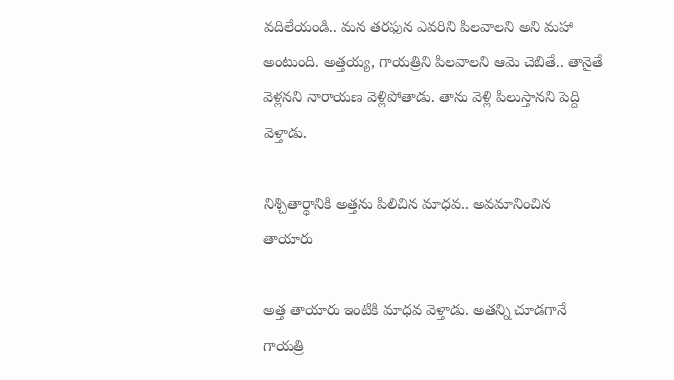వదిలేయండి.. మన తరఫున ఎవరిని పిలవాలని అని మహా అంటుంది. అత్తయ్య, గాయత్రిని పిలవాలని ఆమె చెబితే.. తానైతే వెళ్లనని నారాయణ వెళ్లిపోతాడు. తాను వెళ్లి పిలుస్తానని పెద్ది వెళ్తాడు.

నిశ్చితార్థానికి అత్తను పిలిచిన మాధవ.. అవమానించిన తాయారు

అత్త తాయారు ఇంటికి మాధవ వెళ్తాడు. అతన్ని చూడగానే గాయత్రి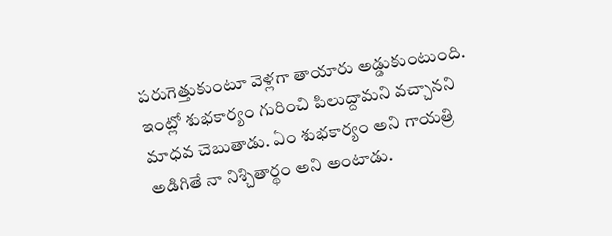పరుగెత్తుకుంటూ వెళ్లగా తాయారు అడ్డుకుంటుంది. ఇంట్లో శుభకార్యం గురించి పిలుద్దామని వచ్చానని మాధవ చెబుతాడు. ఏం శుభకార్యం అని గాయత్రి అడిగితే నా నిశ్చితార్థం అని అంటాడు.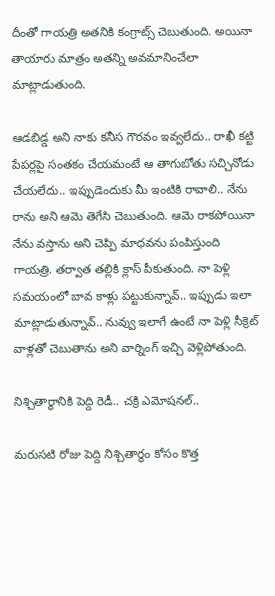దీంతో గాయత్రి అతనికి కంగ్రాట్స్ చెబుతుంది. అయినా తాయారు మాత్రం అతన్ని అవమానించేలా మాట్లాడుతుంది.

ఆడబిడ్డ అని నాకు కనీస గౌరవం ఇవ్వలేదు.. రాఖీ కట్టి పేపర్లపై సంతకం చేయమంటే ఆ తాగుబోతు సచ్చినోడు చేయలేదు.. ఇప్పుడెందుకు మీ ఇంటికి రావాలి.. నేను రాను అని ఆమె తెగేసి చెబుతుంది. ఆమె రాకపోయినా నేను వస్తాను అని చెప్పి మాధవను పంపిస్తుంది గాయత్రి. తర్వాత తల్లికి క్లాస్ పీకుతుంది. నా పెళ్లి సమయంలో బావ కాళ్లు పట్టుకున్నావ్.. ఇప్పుడు ఇలా మాట్లాడుతున్నావ్.. నువ్వు ఇలాగే ఉంటే నా పెళ్లి సీక్రెట్ వాళ్లతో చెబుతాను అని వార్నింగ్ ఇచ్చి వెళ్లిపోతుంది.

నిశ్చితార్థానికి పెద్ది రెడీ.. చక్రి ఎమోషనల్..

మరుసటి రోజు పెద్ది నిశ్చితార్థం కోసం కొత్త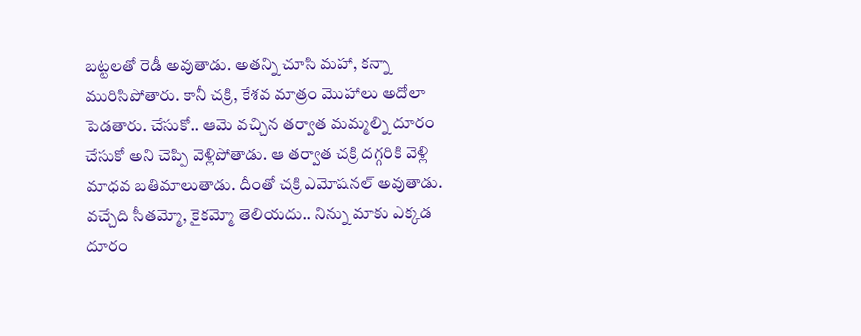బట్టలతో రెడీ అవుతాడు. అతన్ని చూసి మహా, కన్నా మురిసిపోతారు. కానీ చక్రి, కేశవ మాత్రం మొహాలు అదోలా పెడతారు. చేసుకో.. ఆమె వచ్చిన తర్వాత మమ్మల్ని దూరం చేసుకో అని చెప్పి వెళ్లిపోతాడు. ఆ తర్వాత చక్రి దగ్గరికి వెళ్లి మాధవ బతిమాలుతాడు. దీంతో చక్రి ఎమోషనల్ అవుతాడు. వచ్చేది సీతమ్మో, కైకమ్మో తెలియదు.. నిన్ను మాకు ఎక్కడ దూరం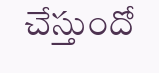చేస్తుందో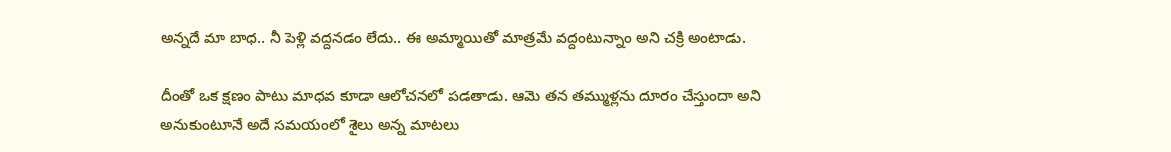అన్నదే మా బాధ.. నీ పెళ్లి వద్దనడం లేదు.. ఈ అమ్మాయితో మాత్రమే వద్దంటున్నాం అని చక్రి అంటాడు.

దీంతో ఒక క్షణం పాటు మాధవ కూడా ఆలోచనలో పడతాడు. ఆమె తన తమ్ముళ్లను దూరం చేస్తుందా అని అనుకుంటూనే అదే సమయంలో శైలు అన్న మాటలు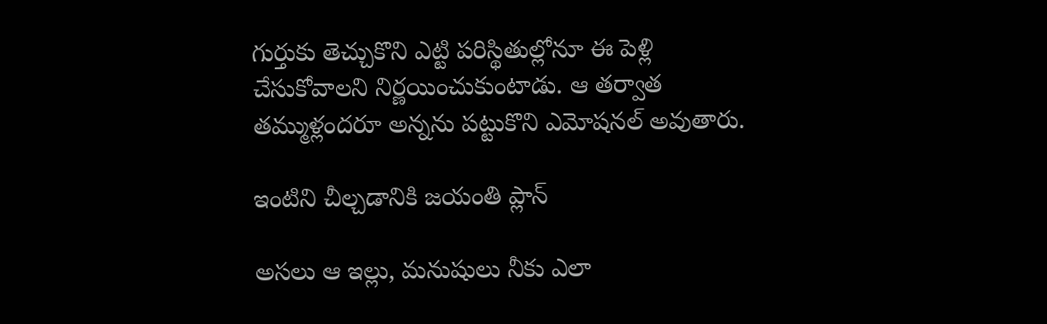గుర్తుకు తెచ్చుకొని ఎట్టి పరిస్థితుల్లోనూ ఈ పెళ్లి చేసుకోవాలని నిర్ణయించుకుంటాడు. ఆ తర్వాత తమ్ముళ్లందరూ అన్నను పట్టుకొని ఎమోషనల్ అవుతారు.

ఇంటిని చీల్చడానికి జయంతి ప్లాన్

అసలు ఆ ఇల్లు, మనుషులు నీకు ఎలా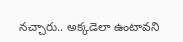నచ్చారు.. అక్కడెలా ఉంటావని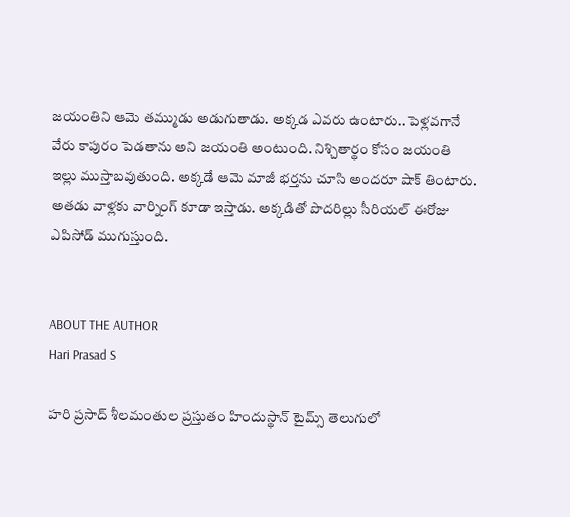జయంతిని ఆమె తమ్ముడు అడుగుతాడు. అక్కడ ఎవరు ఉంటారు.. పెళ్లవగానే వేరు కాపురం పెడతాను అని జయంతి అంటుంది. నిశ్చితార్థం కోసం జయంతి ఇల్లు ముస్తాబవుతుంది. అక్కడే ఆమె మాజీ భర్తను చూసి అందరూ షాక్ తింటారు. అతడు వాళ్లకు వార్నింగ్ కూడా ఇస్తాడు. అక్కడితో పొదరిల్లు సీరియల్ ఈరోజు ఎపిసోడ్ ముగుస్తుంది.


ABOUT THE AUTHOR
Hari Prasad S

హరి ప్రసాద్ శీలమంతుల ప్రస్తుతం హిందుస్థాన్ టైమ్స్ తెలుగులో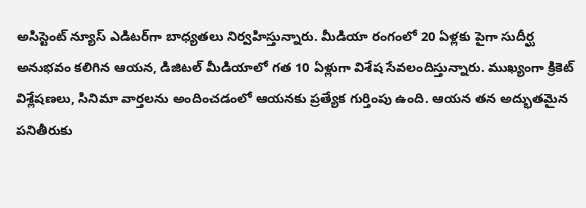అసిస్టెంట్ న్యూస్ ఎడిటర్‌గా బాధ్యతలు నిర్వహిస్తున్నారు. మీడియా రంగంలో 20 ఏళ్లకు పైగా సుదీర్ఘ అనుభవం కలిగిన ఆయన, డిజిటల్ మీడియాలో గత 10 ఏళ్లుగా విశేష సేవలందిస్తున్నారు. ముఖ్యంగా క్రికెట్ విశ్లేషణలు, సినిమా వార్తలను అందించడంలో ఆయనకు ప్రత్యేక గుర్తింపు ఉంది. ఆయన తన అద్భుతమైన పనితీరుకు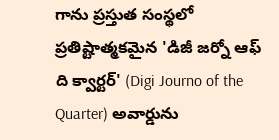గాను ప్రస్తుత సంస్థలో ప్రతిష్టాత్మకమైన 'డిజీ జర్నో ఆఫ్ ది క్వార్టర్' (Digi Journo of the Quarter) అవార్డును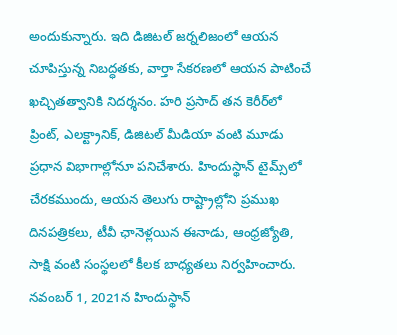అందుకున్నారు. ఇది డిజిటల్ జర్నలిజంలో ఆయన చూపిస్తున్న నిబద్ధతకు, వార్తా సేకరణలో ఆయన పాటించే ఖచ్చితత్వానికి నిదర్శనం. హరి ప్రసాద్ తన కెరీర్‌లో ప్రింట్, ఎలక్ట్రానిక్, డిజిటల్ మీడియా వంటి మూడు ప్రధాన విభాగాల్లోనూ పనిచేశారు. హిందుస్థాన్ టైమ్స్‌లో చేరకముందు, ఆయన తెలుగు రాష్ట్రాల్లోని ప్రముఖ దినపత్రికలు, టీవీ ఛానెళ్లయిన ఈనాడు, ఆంధ్రజ్యోతి, సాక్షి వంటి సంస్థలలో కీలక బాధ్యతలు నిర్వహించారు. నవంబర్ 1, 2021న హిందుస్థాన్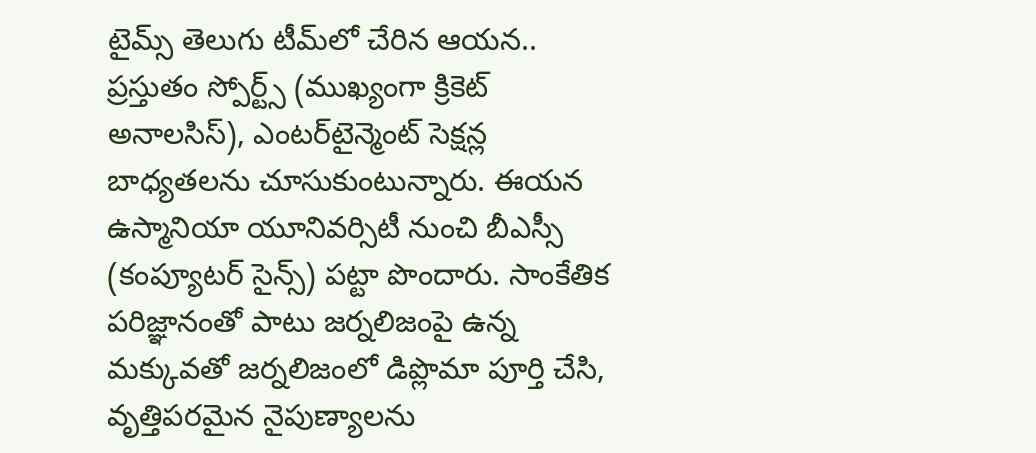టైమ్స్ తెలుగు టీమ్‌లో చేరిన ఆయన.. ప్రస్తుతం స్పోర్ట్స్ (ముఖ్యంగా క్రికెట్ అనాలసిస్), ఎంటర్‌టైన్మెంట్ సెక్షన్ల బాధ్యతలను చూసుకుంటున్నారు. ఈయన ఉస్మానియా యూనివర్సిటీ నుంచి బీఎస్సీ (కంప్యూటర్ సైన్స్) పట్టా పొందారు. సాంకేతిక పరిజ్ఞానంతో పాటు జర్నలిజంపై ఉన్న మక్కువతో జర్నలిజంలో డిప్లొమా పూర్తి చేసి, వృత్తిపరమైన నైపుణ్యాలను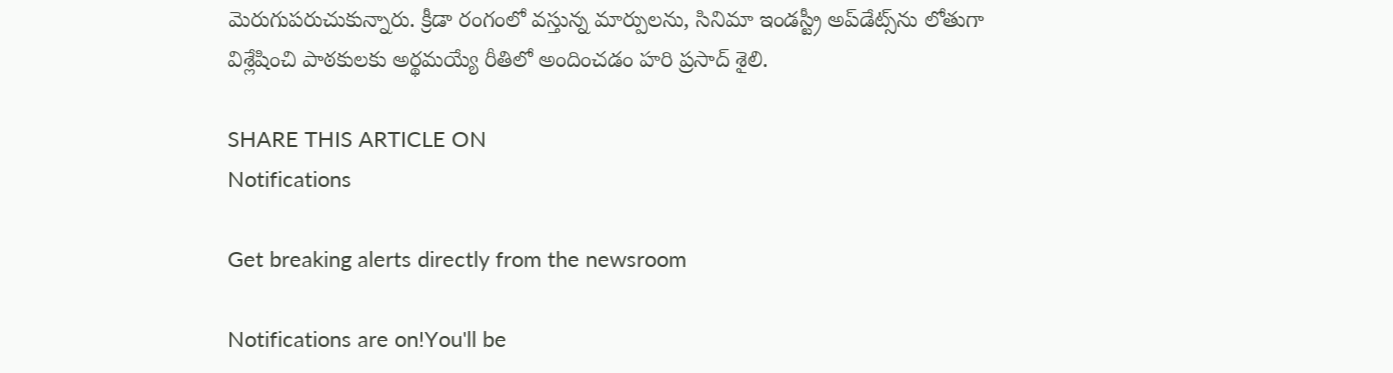మెరుగుపరుచుకున్నారు. క్రీడా రంగంలో వస్తున్న మార్పులను, సినిమా ఇండస్ట్రీ అప్‌డేట్స్‌ను లోతుగా విశ్లేషించి పాఠకులకు అర్థమయ్యే రీతిలో అందించడం హరి ప్రసాద్ శైలి.

SHARE THIS ARTICLE ON
Notifications

Get breaking alerts directly from the newsroom

Notifications are on!You'll be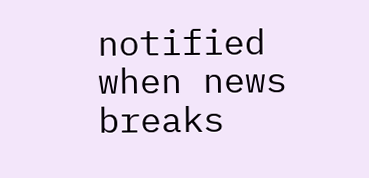notified when news breaks